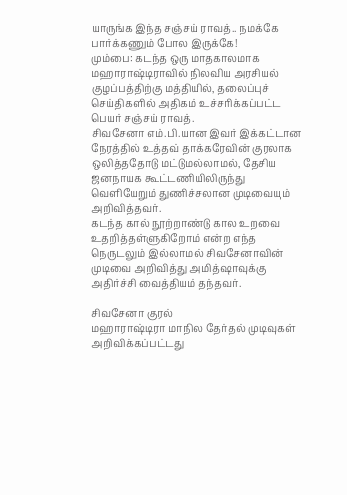யாருங்க இந்த சஞ்சய் ராவத்.. நமக்கே பார்க்கணும் போல இருக்கே!
மும்பை: கடந்த ஒரு மாதகாலமாக மஹாராஷ்டிராவில் நிலவிய அரசியல் குழப்பத்திற்கு மத்தியில், தலைப்புச் செய்திகளில் அதிகம் உச்சரிக்கப்பட்ட பெயர் சஞ்சய் ராவத்.
சிவசேனா எம்.பி.யான இவர் இக்கட்டான நேரத்தில் உத்தவ் தாக்கரேவின் குரலாக ஒலித்ததோடு மட்டுமல்லாமல், தேசிய ஜனநாயக கூட்டணியிலிருந்து வெளியேறும் துணிச்சலான முடிவையும் அறிவித்தவர்.
கடந்த கால் நூற்றாண்டு கால உறவை உதறித்தள்ளுகிறோம் என்ற எந்த நெருடலும் இல்லாமல் சிவசேனாவின் முடிவை அறிவித்து அமித்ஷாவுக்கு அதிர்ச்சி வைத்தியம் தந்தவர்.

சிவசேனா குரல்
மஹாராஷ்டிரா மாநில தேர்தல் முடிவுகள் அறிவிக்கப்பட்டது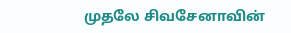முதலே சிவசேனாவின்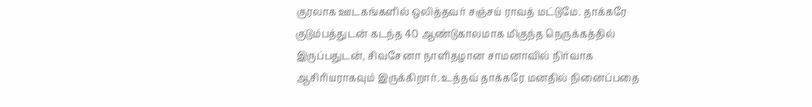குரலாக ஊடகங்களில் ஒலித்தவர் சஞ்சய் ராவத் மட்டுமே. தாக்கரே குடும்பத்துடன் கடந்த 40 ஆண்டுகாலமாக மிகுந்த நெருக்கத்தில் இருப்பதுடன், சிவசேனா நாளிதழான சாமனாவில் நிர்வாக ஆசிரியராகவும் இருக்கிறார். உத்தவ் தாக்கரே மனதில் நினைப்பதை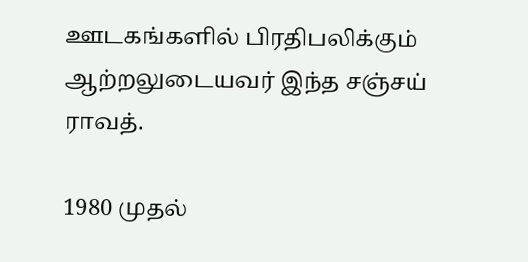ஊடகங்களில் பிரதிபலிக்கும் ஆற்றலுடையவர் இந்த சஞ்சய் ராவத்.

1980 முதல்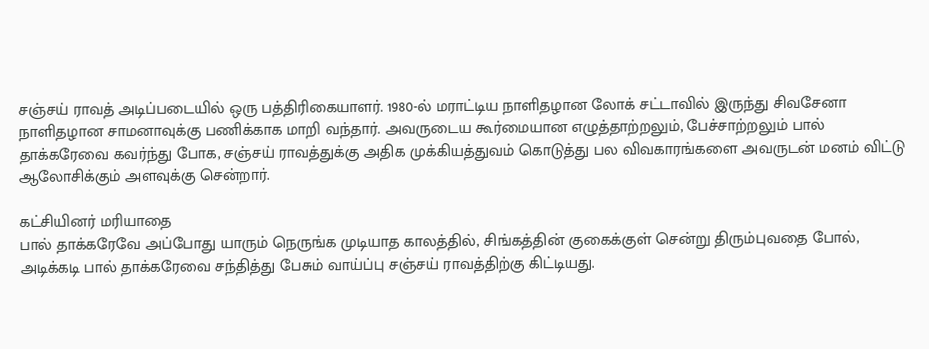சஞ்சய் ராவத் அடிப்படையில் ஒரு பத்திரிகையாளர். 1980-ல் மராட்டிய நாளிதழான லோக் சட்டாவில் இருந்து சிவசேனா நாளிதழான சாமனாவுக்கு பணிக்காக மாறி வந்தார். அவருடைய கூர்மையான எழுத்தாற்றலும், பேச்சாற்றலும் பால் தாக்கரேவை கவர்ந்து போக, சஞ்சய் ராவத்துக்கு அதிக முக்கியத்துவம் கொடுத்து பல விவகாரங்களை அவருடன் மனம் விட்டு ஆலோசிக்கும் அளவுக்கு சென்றார்.

கட்சியினர் மரியாதை
பால் தாக்கரேவே அப்போது யாரும் நெருங்க முடியாத காலத்தில், சிங்கத்தின் குகைக்குள் சென்று திரும்புவதை போல், அடிக்கடி பால் தாக்கரேவை சந்தித்து பேசும் வாய்ப்பு சஞ்சய் ராவத்திற்கு கிட்டியது.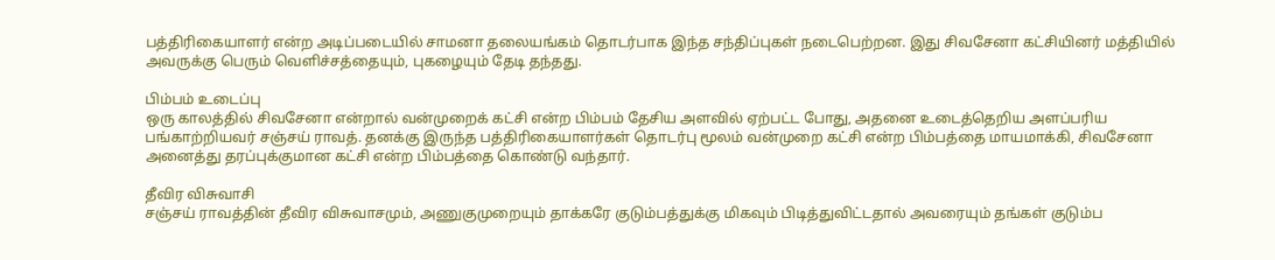பத்திரிகையாளர் என்ற அடிப்படையில் சாமனா தலையங்கம் தொடர்பாக இந்த சந்திப்புகள் நடைபெற்றன. இது சிவசேனா கட்சியினர் மத்தியில் அவருக்கு பெரும் வெளிச்சத்தையும், புகழையும் தேடி தந்தது.

பிம்பம் உடைப்பு
ஒரு காலத்தில் சிவசேனா என்றால் வன்முறைக் கட்சி என்ற பிம்பம் தேசிய அளவில் ஏற்பட்ட போது, அதனை உடைத்தெறிய அளப்பரிய பங்காற்றியவர் சஞ்சய் ராவத். தனக்கு இருந்த பத்திரிகையாளர்கள் தொடர்பு மூலம் வன்முறை கட்சி என்ற பிம்பத்தை மாயமாக்கி, சிவசேனா அனைத்து தரப்புக்குமான கட்சி என்ற பிம்பத்தை கொண்டு வந்தார்.

தீவிர விசுவாசி
சஞ்சய் ராவத்தின் தீவிர விசுவாசமும், அணுகுமுறையும் தாக்கரே குடும்பத்துக்கு மிகவும் பிடித்துவிட்டதால் அவரையும் தங்கள் குடும்ப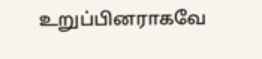உறுப்பினராகவே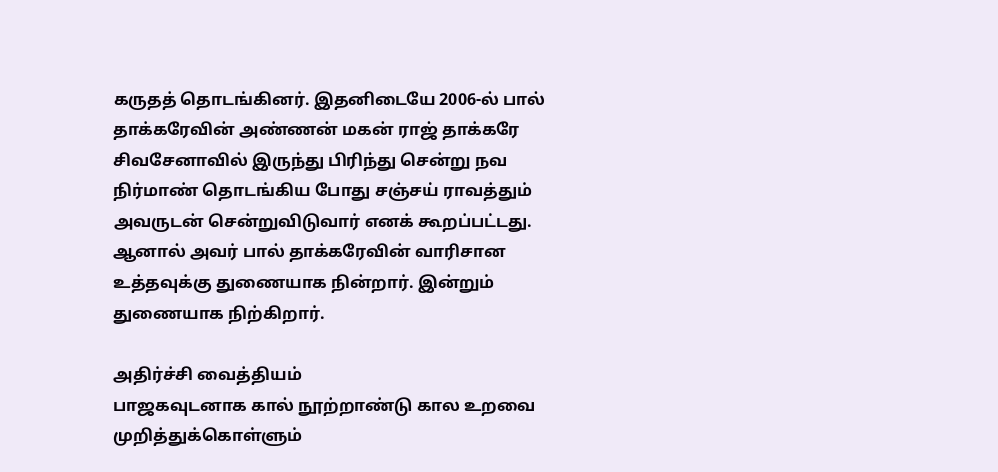கருதத் தொடங்கினர். இதனிடையே 2006-ல் பால் தாக்கரேவின் அண்ணன் மகன் ராஜ் தாக்கரே சிவசேனாவில் இருந்து பிரிந்து சென்று நவ நிர்மாண் தொடங்கிய போது சஞ்சய் ராவத்தும் அவருடன் சென்றுவிடுவார் எனக் கூறப்பட்டது. ஆனால் அவர் பால் தாக்கரேவின் வாரிசான உத்தவுக்கு துணையாக நின்றார். இன்றும் துணையாக நிற்கிறார்.

அதிர்ச்சி வைத்தியம்
பாஜகவுடனாக கால் நூற்றாண்டு கால உறவை முறித்துக்கொள்ளும்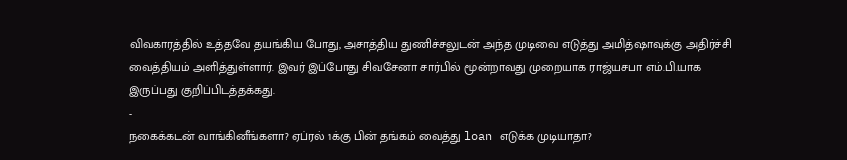விவகாரத்தில் உத்தவே தயங்கிய போது, அசாத்திய துணிச்சலுடன் அந்த முடிவை எடுத்து அமித்ஷாவுக்கு அதிர்ச்சி வைத்தியம் அளித்துள்ளார். இவர் இப்போது சிவசேனா சார்பில் மூன்றாவது முறையாக ராஜ்யசபா எம்.பி.யாக இருப்பது குறிப்பிடத்தக்கது.
-
நகைக்கடன் வாங்கினீங்களா? ஏப்ரல் 1க்கு பின் தங்கம் வைத்து loan எடுக்க முடியாதா?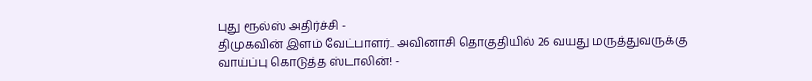புது ரூல்ஸ் அதிர்ச்சி -
திமுகவின் இளம் வேட்பாளர்.. அவினாசி தொகுதியில் 26 வயது மருத்துவருக்கு வாய்ப்பு கொடுத்த ஸ்டாலின்! -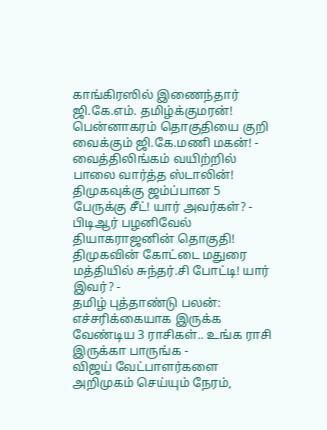காங்கிரஸில் இணைந்தார் ஜி.கே.எம். தமிழ்க்குமரன்! பென்னாகரம் தொகுதியை குறி வைக்கும் ஜி.கே.மணி மகன்! -
வைத்திலிங்கம் வயிற்றில் பாலை வார்த்த ஸ்டாலின்! திமுகவுக்கு ஜம்ப்பான 5 பேருக்கு சீட்! யார் அவர்கள்? -
பிடிஆர் பழனிவேல் தியாகராஜனின் தொகுதி! திமுகவின் கோட்டை மதுரை மத்தியில் சுந்தர்.சி போட்டி! யார் இவர்? -
தமிழ் புத்தாண்டு பலன்: எச்சரிக்கையாக இருக்க வேண்டிய 3 ராசிகள்.. உங்க ராசி இருக்கா பாருங்க -
விஜய் வேட்பாளர்களை அறிமுகம் செய்யும் நேரம்,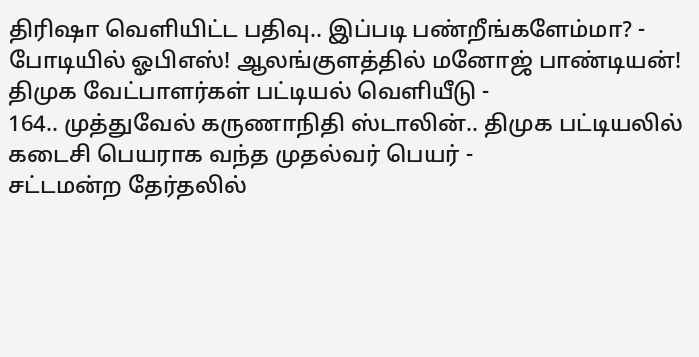திரிஷா வெளியிட்ட பதிவு.. இப்படி பண்றீங்களேம்மா? -
போடியில் ஓபிஎஸ்! ஆலங்குளத்தில் மனோஜ் பாண்டியன்! திமுக வேட்பாளர்கள் பட்டியல் வெளியீடு -
164.. முத்துவேல் கருணாநிதி ஸ்டாலின்.. திமுக பட்டியலில் கடைசி பெயராக வந்த முதல்வர் பெயர் -
சட்டமன்ற தேர்தலில்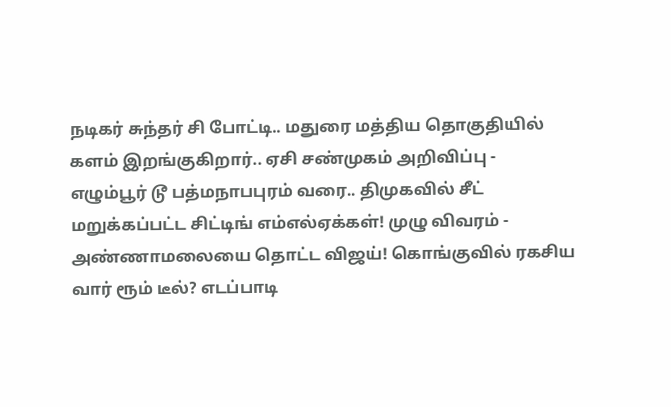நடிகர் சுந்தர் சி போட்டி.. மதுரை மத்திய தொகுதியில் களம் இறங்குகிறார்.. ஏசி சண்முகம் அறிவிப்பு -
எழும்பூர் டூ பத்மநாபபுரம் வரை.. திமுகவில் சீட் மறுக்கப்பட்ட சிட்டிங் எம்எல்ஏக்கள்! முழு விவரம் -
அண்ணாமலையை தொட்ட விஜய்! கொங்குவில் ரகசிய வார் ரூம் டீல்? எடப்பாடி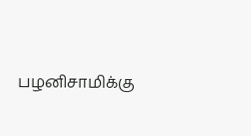பழனிசாமிக்கு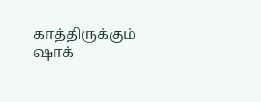காத்திருக்கும் ஷாக்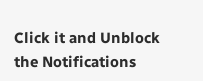Click it and Unblock the Notifications